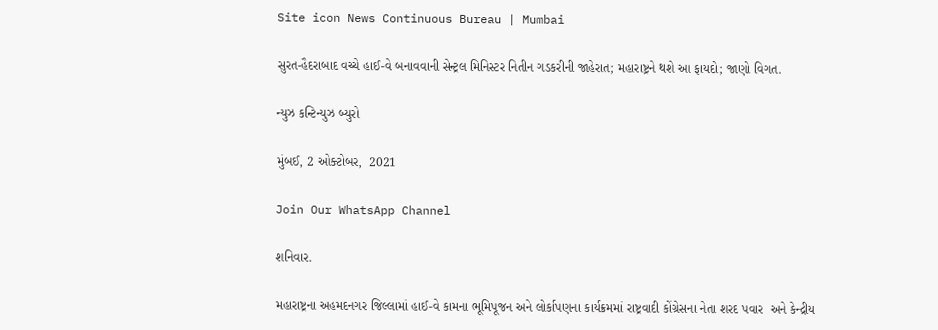Site icon News Continuous Bureau | Mumbai

સુરત-હૈદરાબાદ વચ્ચે હાઈ-વે બનાવવાની સેન્ટ્રલ મિનિસ્ટર નિતીન ગડકરીની જાહેરાત; મહારાષ્ટ્રને થશે આ ફાયદો; જાણો વિગત.

ન્યુઝ કન્ટિન્યુઝ બ્યુરો

મુંબઈ, 2 ઓક્ટોબર,  2021

Join Our WhatsApp Channel

શનિવાર.

મહારાષ્ટ્રના અહમદનગર જિલ્લામાં હાઈ-વે કામના ભૂમિપૂજન અને લોર્કાપણના કાર્યક્રમમાં રાષ્ટ્રવાદી કોંગ્રેસના નેતા શરદ પવાર  અને કેન્દ્રીય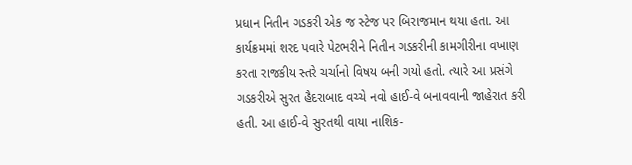પ્રધાન નિતીન ગડકરી એક જ સ્ટેજ પર બિરાજમાન થયા હતા. આ કાર્યક્રમમાં શરદ પવારે પેટભરીને નિતીન ગડકરીની કામગીરીના વખાણ કરતા રાજકીય સ્તરે ચર્ચાનો વિષય બની ગયો હતો. ત્યારે આ પ્રસંગે ગડકરીએ સુરત હૈદરાબાદ વચ્ચે નવો હાઈ-વે બનાવવાની જાહેરાત કરી હતી. આ હાઈ-વે સુરતથી વાયા નાશિક-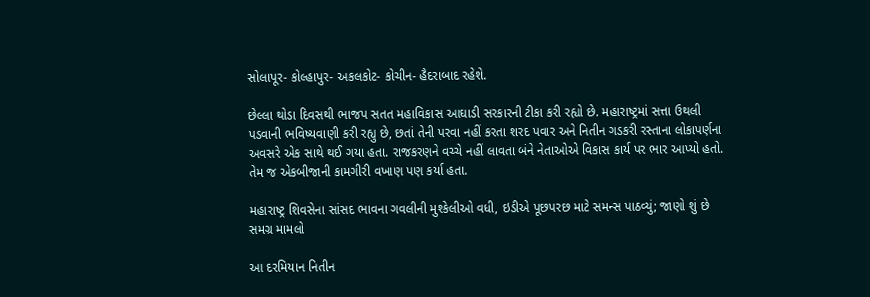સોલાપૂર- કોલ્હાપુર- અકલકોટ- કોચીન- હૈદરાબાદ રહેશે.

છેલ્લા થોડા દિવસથી ભાજપ સતત મહાવિકાસ આઘાડી સરકારની ટીકા કરી રહ્યો છે. મહારાષ્ટ્રમાં સત્તા ઉથલી પડવાની ભવિષ્યવાણી કરી રહ્યુ છે, છતાં તેની પરવા નહીં કરતા શરદ પવાર અને નિતીન ગડકરી રસ્તાના લોકાપર્ણના અવસરે એક સાથે થઈ ગયા હતા. રાજકરણને વચ્ચે નહીં લાવતા બંને નેતાઓએ વિકાસ કાર્ય પર ભાર આપ્યો હતો. તેમ જ એકબીજાની કામગીરી વખાણ પણ કર્યા હતા.

મહારાષ્ટ્ર શિવસેના સાંસદ ભાવના ગવલીની મુશ્કેલીઓ વધી, ઇડીએ પૂછપરછ માટે સમન્સ પાઠવ્યું; જાણો શું છે સમગ્ર મામલો

આ દરમિયાન નિતીન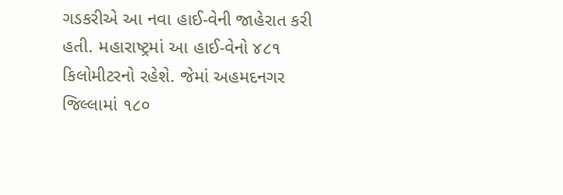ગડકરીએ આ નવા હાઈ-વેની જાહેરાત કરી હતી. મહારાષ્ટ્રમાં આ હાઈ-વેનો ૪૮૧ કિલોમીટરનો રહેશે. જેમાં અહમદનગર જિલ્લામાં ૧૮૦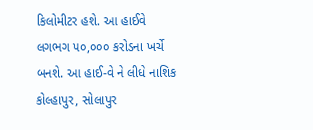કિલોમીટર હશે. આ હાઈવે લગભગ ૫૦,૦૦૦ કરોડના ખર્ચે બનશે. આ હાઈ-વે ને લીધે નાશિક કોલ્હાપુર, સોલાપુર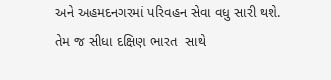અને અહમદનગરમાં પરિવહન સેવા વધુ સારી થશે. તેમ જ સીધા દક્ષિણ ભારત  સાથે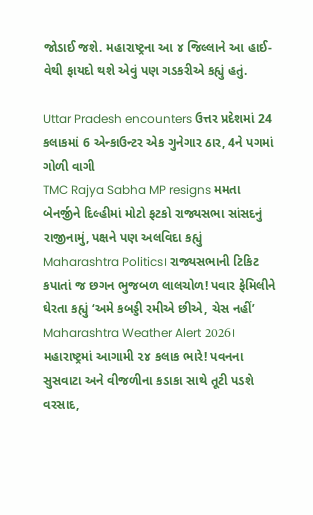જોડાઈ જશે. મહારાષ્ટ્રના આ ૪ જિલ્લાને આ હાઈ-વેથી ફાયદો થશે એવું પણ ગડકરીએ કહ્યું હતું.

Uttar Pradesh encounters ઉત્તર પ્રદેશમાં 24 કલાકમાં 6 એન્કાઉન્ટર એક ગુનેગાર ઠાર, 4ને પગમાં ગોળી વાગી
TMC Rajya Sabha MP resigns મમતા બેનર્જીને દિલ્હીમાં મોટો ફટકો રાજ્યસભા સાંસદનું રાજીનામું, પક્ષને પણ અલવિદા કહ્યું
Maharashtra Politics। રાજ્યસભાની ટિકિટ કપાતાં જ છગન ભુજબળ લાલચોળ! પવાર ફેમિલીને ઘેરતા કહ્યું ‘અમે કબડ્ડી રમીએ છીએ, ચેસ નહીં’
Maharashtra Weather Alert 2026। મહારાષ્ટ્રમાં આગામી ૨૪ કલાક ભારે! પવનના સુસવાટા અને વીજળીના કડાકા સાથે તૂટી પડશે વરસાદ,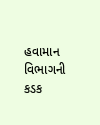હવામાન વિભાગની કડક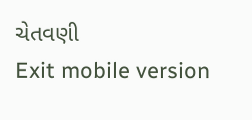ચેતવણી
Exit mobile version